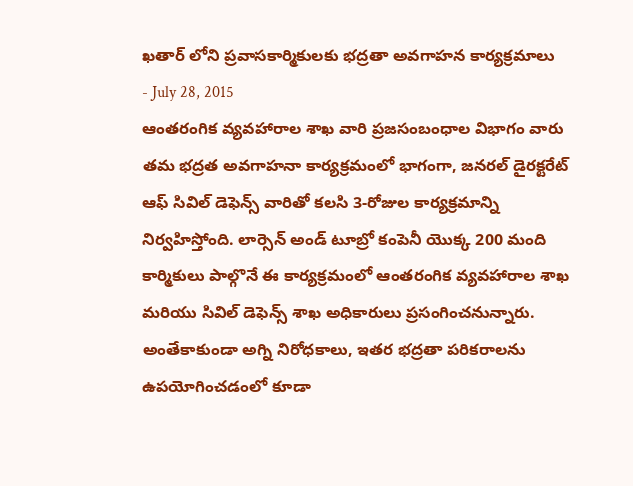ఖతార్ లోని ప్రవాసకార్మికులకు భద్రతా అవగాహన కార్యక్రమాలు
- July 28, 2015
ఆంతరంగిక వ్యవహారాల శాఖ వారి ప్రజసంబంధాల విభాగం వారు తమ భద్రత అవగాహనా కార్యక్రమంలో భాగంగా, జనరల్ డైరక్టరేట్ ఆఫ్ సివిల్ డెఫెన్స్ వారితో కలసి 3-రోజుల కార్యక్రమాన్ని నిర్వహిస్తోంది. లార్సెన్ అండ్ టూబ్రో కంపెనీ యొక్క 200 మంది కార్మికులు పాల్గొనే ఈ కార్యక్రమంలో ఆంతరంగిక వ్యవహారాల శాఖ మరియు సివిల్ డెఫెన్స్ శాఖ అధికారులు ప్రసంగించనున్నారు. అంతేకాకుండా అగ్ని నిరోధకాలు, ఇతర భద్రతా పరికరాలను ఉపయోగించడంలో కూడా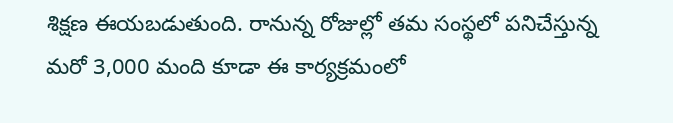శిక్షణ ఈయబడుతుంది. రానున్న రోజుల్లో తమ సంస్థలో పనిచేస్తున్న మరో 3,000 మంది కూడా ఈ కార్యక్రమంలో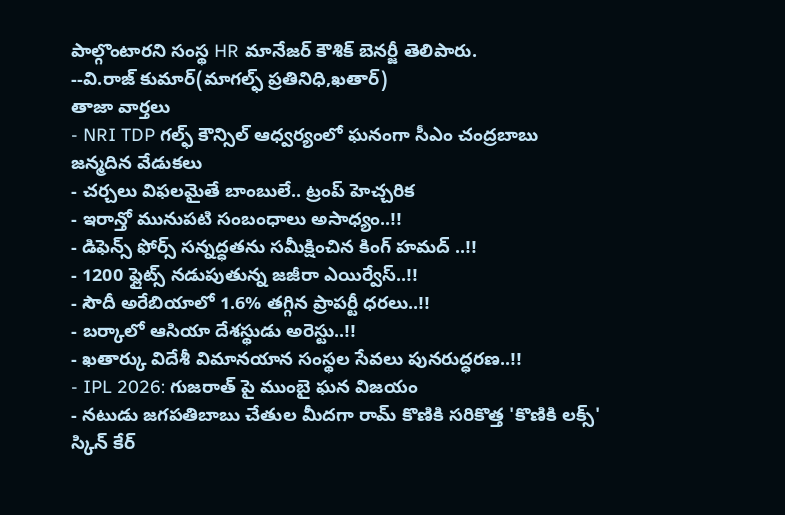పాల్గొంటారని సంస్థ HR మానేజర్ కౌశిక్ బెనర్జీ తెలిపారు.
--వి.రాజ్ కుమార్(మాగల్ఫ్ ప్రతినిధి,ఖతార్)
తాజా వార్తలు
- NRI TDP గల్ఫ్ కౌన్సిల్ ఆధ్వర్యంలో ఘనంగా సీఎం చంద్రబాబు జన్మదిన వేడుకలు
- చర్చలు విఫలమైతే బాంబులే.. ట్రంప్ హెచ్చరిక
- ఇరాన్తో మునుపటి సంబంధాలు అసాధ్యం..!!
- డిఫెన్స్ ఫోర్స్ సన్నద్ధతను సమీక్షించిన కింగ్ హమద్ ..!!
- 1200 ఫ్లైట్స్ నడుపుతున్న జజీరా ఎయిర్వేస్..!!
- సౌదీ అరేబియాలో 1.6% తగ్గిన ప్రాపర్టీ ధరలు..!!
- బర్కాలో ఆసియా దేశస్థుడు అరెస్టు..!!
- ఖతార్కు విదేశీ విమానయాన సంస్థల సేవలు పునరుద్ధరణ..!!
- IPL 2026: గుజరాత్ పై ముంబై ఘన విజయం
- నటుడు జగపతిబాబు చేతుల మీదగా రామ్ కొణికి సరికొత్త 'కొణికి లక్స్' స్కిన్ కేర్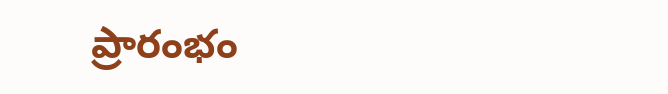ప్రారంభం